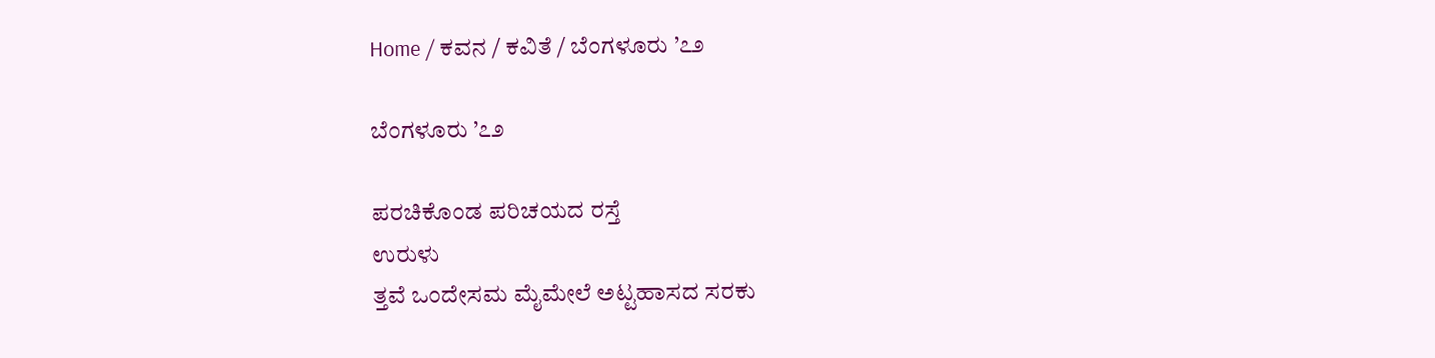Home / ಕವನ / ಕವಿತೆ / ಬೆಂಗಳೂರು ’೭೨

ಬೆಂಗಳೂರು ’೭೨

ಪರಚಿಕೊಂಡ ಪರಿಚಯದ ರಸ್ತೆ
ಉರುಳು
ತ್ತವೆ ಒಂದೇಸಮ ಮೈಮೇಲೆ ಅಟ್ಟಹಾಸದ ಸರಕು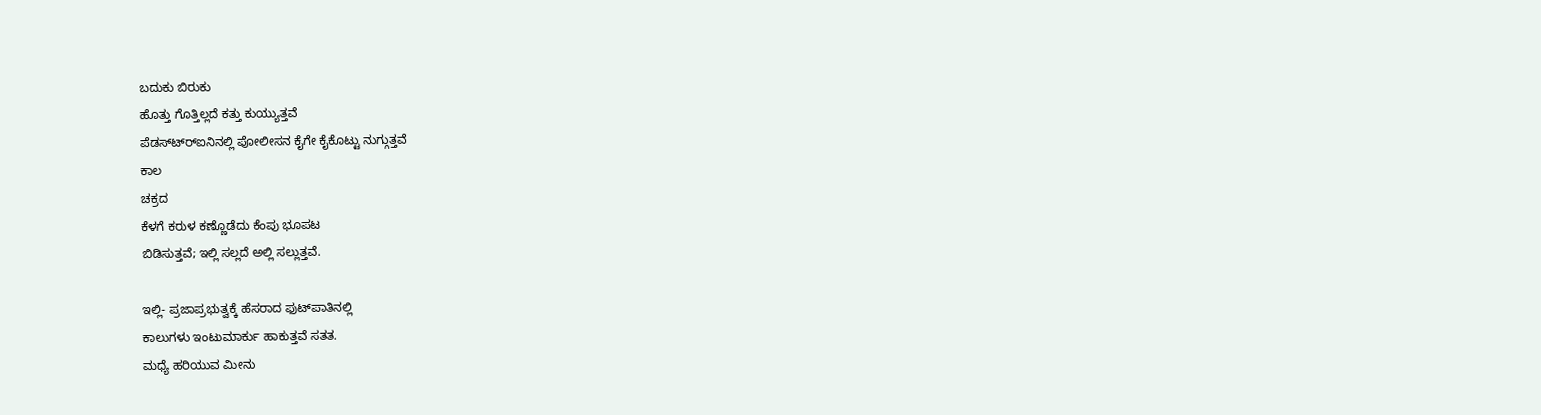ಬದುಕು ಬಿರುಕು
ಹೊತ್ತು ಗೊತ್ತಿಲ್ಲದೆ ಕತ್ತು ಕುಯ್ಯುತ್ತವೆ
ಪೆಡಸ್ಟ್ರ್‍ಐನಿನಲ್ಲಿ ಪೋಲೀಸನ ಕೈಗೇ ಕೈಕೊಟ್ಟು ನುಗ್ಗುತ್ತವೆ
ಕಾಲ
ಚಕ್ರದ
ಕೆಳಗೆ ಕರುಳ ಕಣ್ಣೊಡೆದು ಕೆಂಪು ಭೂಪಟ
ಬಿಡಿಸುತ್ತವೆ; ಇಲ್ಲಿ ಸಲ್ಲದೆ ಅಲ್ಲಿ ಸಲ್ಲುತ್ತವೆ.

ಇಲ್ಲಿ- ಪ್ರಜಾಪ್ರಭುತ್ವಕ್ಕೆ ಹೆಸರಾದ ಫುಟ್‍ಪಾತಿನಲ್ಲಿ
ಕಾಲುಗಳು ಇಂಟುಮಾರ್ಕು ಹಾಕುತ್ತವೆ ಸತತ.
ಮಧ್ಯೆ ಹರಿಯುವ ಮೀನು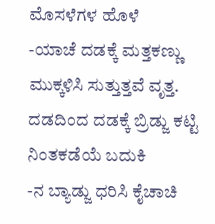ಮೊಸಳೆಗಳ ಹೊಳೆ
-ಯಾಚೆ ದಡಕ್ಕೆ ಮತ್ತಕಣ್ಣು ಮುಕ್ಕಳಿಸಿ ಸುತ್ತುತ್ತವೆ ವೃತ್ತ.
ದಡದಿಂದ ದಡಕ್ಕೆ ಬ್ರಿಡ್ಜು ಕಟ್ಟಿ ನಿಂತಕಡೆಯೆ ಬದುಕಿ
-ನ ಬ್ಯಾಡ್ಜು ಧರಿಸಿ ಕೈಚಾಚಿ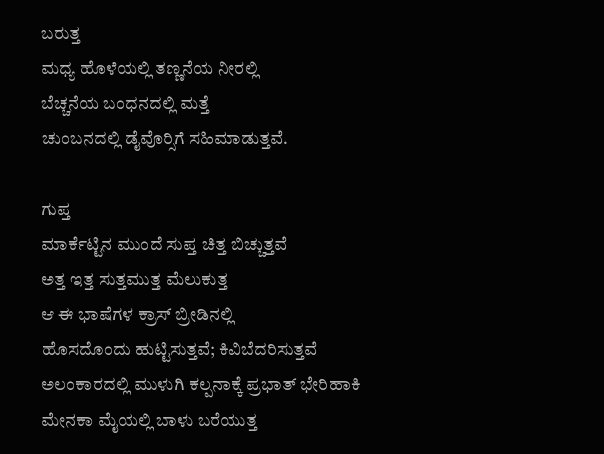ಬರುತ್ತ
ಮಧ್ಯ ಹೊಳೆಯಲ್ಲಿ ತಣ್ಣನೆಯ ನೀರಲ್ಲಿ
ಬೆಚ್ಚನೆಯ ಬಂಧನದಲ್ಲಿ ಮತ್ತೆ
ಚುಂಬನದಲ್ಲಿ ಡೈವೊರ್‍ಸಿಗೆ ಸಹಿಮಾಡುತ್ತವೆ.

ಗುಪ್ತ
ಮಾರ್ಕೆಟ್ಟಿನ ಮುಂದೆ ಸುಪ್ತ ಚಿತ್ತ ಬಿಚ್ಚುತ್ತವೆ
ಅತ್ತ ಇತ್ತ ಸುತ್ತಮುತ್ತ ಮೆಲುಕುತ್ತ
ಆ ಈ ಭಾಷೆಗಳ ಕ್ರಾಸ್ ಬ್ರೀಡಿನಲ್ಲಿ
ಹೊಸದೊಂದು ಹುಟ್ಟಿಸುತ್ತವೆ; ಕಿವಿಬೆದರಿಸುತ್ತವೆ
ಅಲಂಕಾರದಲ್ಲಿ ಮುಳುಗಿ ಕಲ್ಪನಾಕ್ಕೆ ಪ್ರಭಾತ್ ಭೇರಿಹಾಕಿ
ಮೇನಕಾ ಮೈಯಲ್ಲಿ ಬಾಳು ಬರೆಯುತ್ತ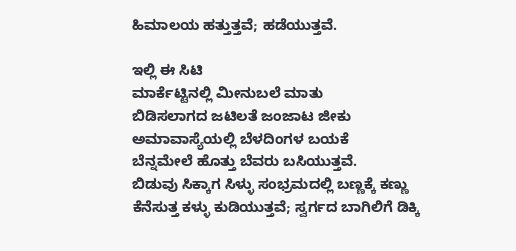ಹಿಮಾಲಯ ಹತ್ತುತ್ತವೆ; ಹಡೆಯುತ್ತವೆ.

ಇಲ್ಲಿ ಈ ಸಿಟಿ
ಮಾರ್ಕೆಟ್ಟಿನಲ್ಲಿ ಮೀನುಬಲೆ ಮಾತು
ಬಿಡಿಸಲಾಗದ ಜಟಿಲತೆ ಜಂಜಾಟ ಜೀಕು
ಅಮಾವಾಸ್ಯೆಯಲ್ಲಿ ಬೆಳದಿಂಗಳ ಬಯಕೆ
ಬೆನ್ನಮೇಲೆ ಹೊತ್ತು ಬೆವರು ಬಸಿಯುತ್ತವೆ.
ಬಿಡುವು ಸಿಕ್ಕಾಗ ಸಿಳ್ಳು ಸಂಭ್ರಮದಲ್ಲಿ ಬಣ್ಣಕ್ಕೆ ಕಣ್ಣು
ಕೆನೆಸುತ್ತ ಕಳ್ಳು ಕುಡಿಯುತ್ತವೆ; ಸ್ವರ್ಗದ ಬಾಗಿಲಿಗೆ ಡಿಕ್ಕಿ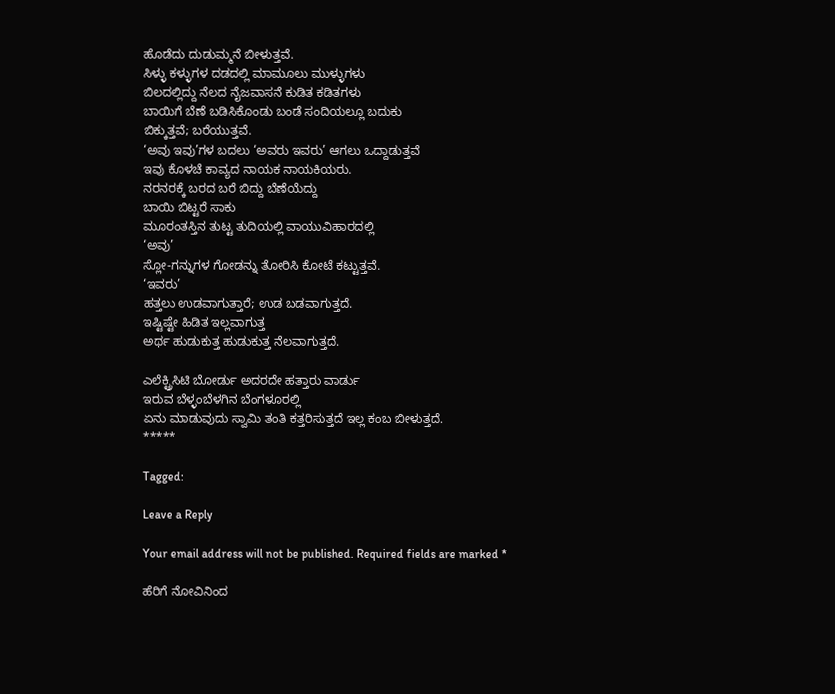ಹೊಡೆದು ದುಡುಮ್ಮನೆ ಬೀಳುತ್ತವೆ.
ಸಿಳ್ಳು ಕಳ್ಳುಗಳ ದಡದಲ್ಲಿ ಮಾಮೂಲು ಮುಳ್ಳುಗಳು
ಬಿಲದಲ್ಲಿದ್ದು ನೆಲದ ನೈಜವಾಸನೆ ಕುಡಿತ ಕಡಿತಗಳು
ಬಾಯಿಗೆ ಬೆಣೆ ಬಡಿಸಿಕೊಂಡು ಬಂಡೆ ಸಂದಿಯಲ್ಲೂ ಬದುಕು
ಬಿಕ್ಕುತ್ತವೆ; ಬರೆಯುತ್ತವೆ.
‘ಅವು ಇವು’ಗಳ ಬದಲು ‘ಅವರು ಇವರು’ ಆಗಲು ಒದ್ದಾಡುತ್ತವೆ
ಇವು ಕೊಳಚೆ ಕಾವ್ಯದ ನಾಯಕ ನಾಯಕಿಯರು.
ನರನರಕ್ಕೆ ಬರದ ಬರೆ ಬಿದ್ದು ಬೆಣೆಯೆದ್ದು
ಬಾಯಿ ಬಿಟ್ಟರೆ ಸಾಕು
ಮೂರಂತಸ್ತಿನ ತುಟ್ಟ ತುದಿಯಲ್ಲಿ ವಾಯುವಿಹಾರದಲ್ಲಿ
‘ಅವು’
ಸ್ಲೋ-ಗನ್ನುಗಳ ಗೋಡನ್ನು ತೋರಿಸಿ ಕೋಟೆ ಕಟ್ಟುತ್ತವೆ.
‘ಇವರು’
ಹತ್ತಲು ಉಡವಾಗುತ್ತಾರೆ; ಉಡ ಬಡವಾಗುತ್ತದೆ.
ಇಷ್ಟಿಷ್ಟೇ ಹಿಡಿತ ಇಲ್ಲವಾಗುತ್ತ
ಅರ್ಥ ಹುಡುಕುತ್ತ ಹುಡುಕುತ್ತ ನೆಲವಾಗುತ್ತದೆ.

ಎಲೆಕ್ಟ್ರಿಸಿಟಿ ಬೋರ್ಡು ಅದರದೇ ಹತ್ತಾರು ವಾರ್ಡು
ಇರುವ ಬೆಳ್ಳಂಬೆಳಗಿನ ಬೆಂಗಳೂರಲ್ಲಿ
ಏನು ಮಾಡುವುದು ಸ್ವಾಮಿ ತಂತಿ ಕತ್ತರಿಸುತ್ತದೆ ಇಲ್ಲ ಕಂಬ ಬೀಳುತ್ತದೆ.
*****

Tagged:

Leave a Reply

Your email address will not be published. Required fields are marked *

ಹೆರಿಗೆ ನೋವಿನಿಂದ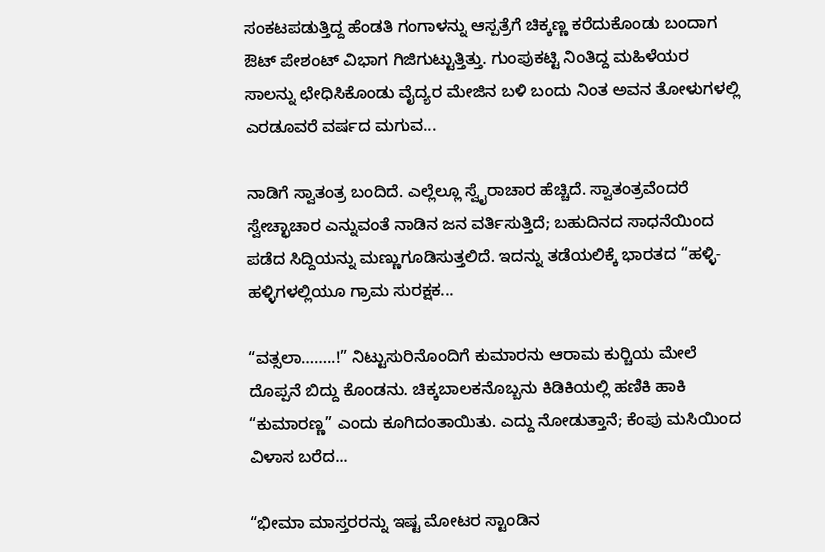ಸಂಕಟಪಡುತ್ತಿದ್ದ ಹೆಂಡತಿ ಗಂಗಾಳನ್ನು ಆಸ್ಪತ್ರೆಗೆ ಚಿಕ್ಕಣ್ಣ ಕರೆದುಕೊಂಡು ಬಂದಾಗ ಔಟ್ ಪೇಶಂಟ್ ವಿಭಾಗ ಗಿಜಿಗುಟ್ಟುತ್ತಿತ್ತು. ಗುಂಪುಕಟ್ಟಿ ನಿಂತಿದ್ದ ಮಹಿಳೆಯರ ಸಾಲನ್ನು ಛೇಧಿಸಿಕೊಂಡು ವೈದ್ಯರ ಮೇಜಿನ ಬಳಿ ಬಂದು ನಿಂತ ಅವನ ತೋಳುಗಳಲ್ಲಿ ಎರಡೂವರೆ ವರ್ಷದ ಮಗುವ...

ನಾಡಿಗೆ ಸ್ವಾತಂತ್ರ ಬಂದಿದೆ. ಎಲ್ಲೆಲ್ಲೂ ಸ್ವೈರಾಚಾರ ಹೆಚ್ಚಿದೆ. ಸ್ವಾತಂತ್ರವೆಂದರೆ ಸ್ವೇಚ್ಛಾಚಾರ ಎನ್ನುವಂತೆ ನಾಡಿನ ಜನ ವರ್ತಿಸುತ್ತಿದೆ; ಬಹುದಿನದ ಸಾಧನೆಯಿಂದ ಪಡೆದ ಸಿದ್ದಿಯನ್ನು ಮಣ್ಣುಗೂಡಿಸುತ್ತಲಿದೆ. ಇದನ್ನು ತಡೆಯಲಿಕ್ಕೆ ಭಾರತದ “ಹಳ್ಳಿ-ಹಳ್ಳಿಗಳಲ್ಲಿಯೂ ಗ್ರಾಮ ಸುರಕ್ಷಕ...

“ವತ್ಸಲಾ……..!” ನಿಟ್ಟುಸುರಿನೊಂದಿಗೆ ಕುಮಾರನು ಆರಾಮ ಕುರ್‍ಚಿಯ ಮೇಲೆ ದೊಪ್ಪನೆ ಬಿದ್ದು ಕೊಂಡನು. ಚಿಕ್ಕಬಾಲಕನೊಬ್ಬನು ಕಿಡಿಕಿಯಲ್ಲಿ ಹಣಿಕಿ ಹಾಕಿ “ಕುಮಾರಣ್ಣ” ಎಂದು ಕೂಗಿದಂತಾಯಿತು. ಎದ್ದು ನೋಡುತ್ತಾನೆ; ಕೆಂಪು ಮಸಿಯಿಂದ ವಿಳಾಸ ಬರೆದ...

“ಭೀಮಾ ಮಾಸ್ತರರನ್ನು ಇಷ್ಟ ಮೋಟರ ಸ್ಟಾಂಡಿನ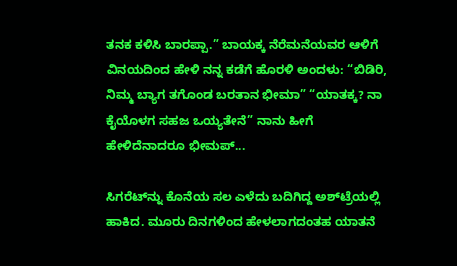ತನಕ ಕಳಿಸಿ ಬಾರಪ್ಪಾ.” ಬಾಯಕ್ಕ ನೆರೆಮನೆಯವರ ಆಳಿಗೆ ವಿನಯದಿಂದ ಹೇಳಿ ನನ್ನ ಕಡೆಗೆ ಹೊರಳಿ ಅಂದಳು: “ಬಿಡಿರಿ, ನಿಮ್ಮ ಬ್ಯಾಗ ತಗೊಂಡ ಬರತಾನ ಭೀಮಾ” “ಯಾತಕ್ಕ? ನಾ ಕೈಯೊಳಗ ಸಹಜ ಒಯ್ಯತೇನೆ” ನಾನು ಹೀಗೆ ಹೇಳಿದೆನಾದರೂ ಭೀಮಪ್...

ಸಿಗರೆಟ್‌ನ್ನು ಕೊನೆಯ ಸಲ ಎಳೆದು ಬದಿಗಿದ್ದ ಅಶ್‌ಟ್ರೆಯಲ್ಲಿ ಹಾಕಿದ. ಮೂರು ದಿನಗಳಿಂದ ಹೇಳಲಾಗದಂತಹ ಯಾತನೆ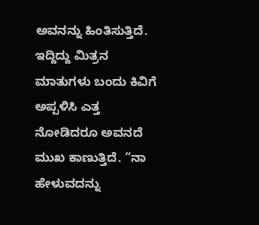ಅವನನ್ನು ಹಿಂತಿಸುತ್ತಿದೆ. ಇದ್ದಿದ್ದು ಮಿತ್ರನ ಮಾತುಗಳು ಬಂದು ಕಿವಿಗೆ ಅಪ್ಪಳಿಸಿ ಎತ್ತ ನೋಡಿದರೂ ಅವನದೆ ಮುಖ ಕಾಣುತ್ತಿದೆ. “ನಾ ಹೇಳುವದನ್ನು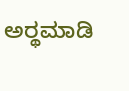ಅರ್‍ಥಮಾಡಿ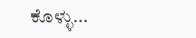ಕೊಳ್ಳು...